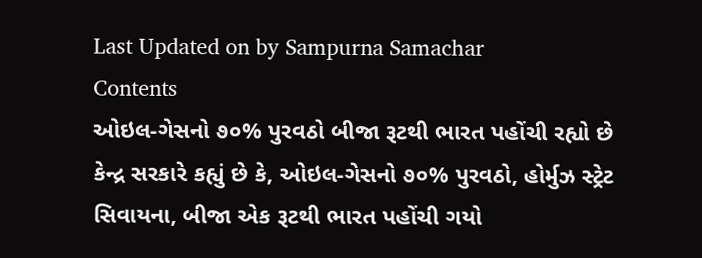Last Updated on by Sampurna Samachar
Contents
ઓઇલ-ગેસનો ૭૦% પુરવઠો બીજા રૂટથી ભારત પહોંચી રહ્યો છે
કેન્દ્ર સરકારે કહ્યું છે કે, ઓઇલ-ગેસનો ૭૦% પુરવઠો, હોર્મુઝ સ્ટ્રેટ સિવાયના, બીજા એક રૂટથી ભારત પહોંચી ગયો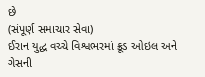છે
(સંપૂર્ણ સમાચાર સેવા)
ઈરાન યુદ્ધ વચ્ચે વિશ્વભરમાં ક્રૂડ ઓઇલ અને ગેસની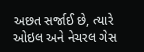અછત સર્જાઈ છે, ત્યારે ઓઇલ અને નેચરલ ગેસ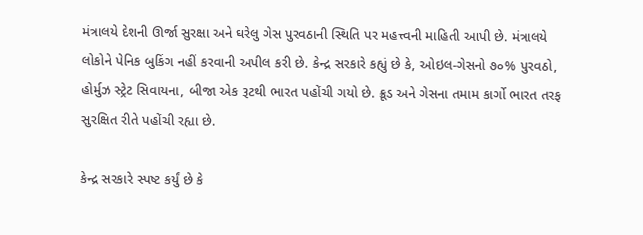મંત્રાલયે દેશની ઊર્જા સુરક્ષા અને ઘરેલુ ગેસ પુરવઠાની સ્થિતિ પર મહત્ત્વની માહિતી આપી છે. મંત્રાલયે લોકોને પેનિક બુકિંગ નહીં કરવાની અપીલ કરી છે. કેન્દ્ર સરકારે કહ્યું છે કે, ઓઇલ-ગેસનો ૭૦% પુરવઠો, હોર્મુઝ સ્ટ્રેટ સિવાયના, બીજા એક રૂટથી ભારત પહોંચી ગયો છે. ક્રૂડ અને ગેસના તમામ કાર્ગો ભારત તરફ સુરક્ષિત રીતે પહોંચી રહ્યા છે.

કેન્દ્ર સરકારે સ્પષ્ટ કર્યું છે કે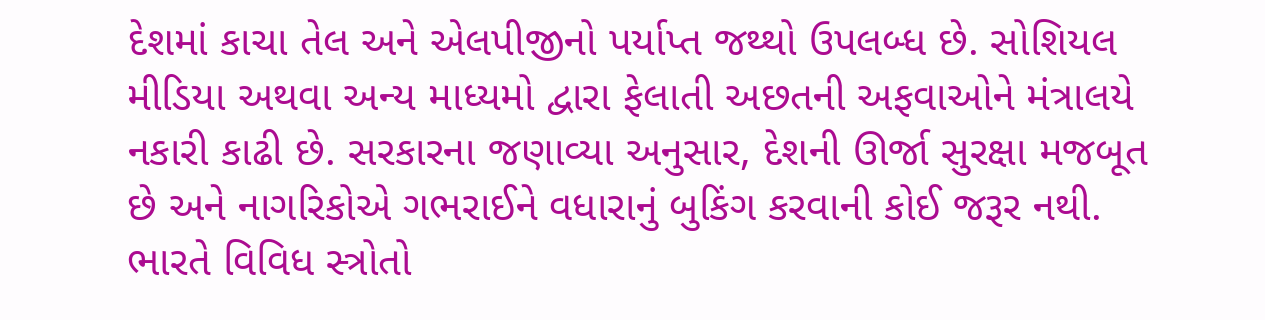દેશમાં કાચા તેલ અને એલપીજીનો પર્યાપ્ત જથ્થો ઉપલબ્ધ છે. સોશિયલ મીડિયા અથવા અન્ય માધ્યમો દ્વારા ફેલાતી અછતની અફવાઓને મંત્રાલયે નકારી કાઢી છે. સરકારના જણાવ્યા અનુસાર, દેશની ઊર્જા સુરક્ષા મજબૂત છે અને નાગરિકોએ ગભરાઈને વધારાનું બુકિંગ કરવાની કોઈ જરૂર નથી.
ભારતે વિવિધ સ્ત્રોતો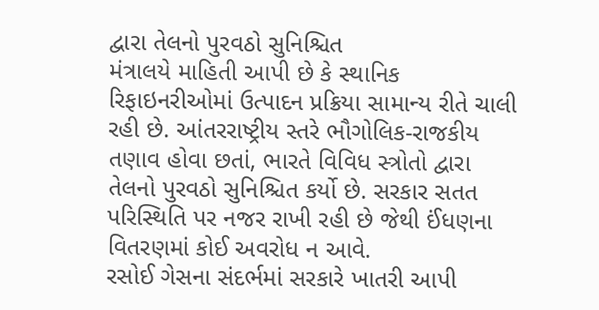દ્વારા તેલનો પુરવઠો સુનિશ્ચિત
મંત્રાલયે માહિતી આપી છે કે સ્થાનિક રિફાઇનરીઓમાં ઉત્પાદન પ્રક્રિયા સામાન્ય રીતે ચાલી રહી છે. આંતરરાષ્ટ્રીય સ્તરે ભૌગોલિક-રાજકીય તણાવ હોવા છતાં, ભારતે વિવિધ સ્ત્રોતો દ્વારા તેલનો પુરવઠો સુનિશ્ચિત કર્યો છે. સરકાર સતત પરિસ્થિતિ પર નજર રાખી રહી છે જેથી ઈંધણના વિતરણમાં કોઈ અવરોધ ન આવે.
રસોઈ ગેસના સંદર્ભમાં સરકારે ખાતરી આપી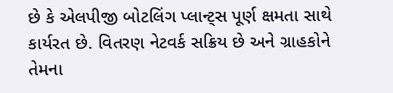છે કે એલપીજી બોટલિંગ પ્લાન્ટ્સ પૂર્ણ ક્ષમતા સાથે કાર્યરત છે. વિતરણ નેટવર્ક સક્રિય છે અને ગ્રાહકોને તેમના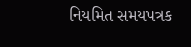નિયમિત સમયપત્રક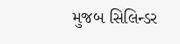મુજબ સિલિન્ડર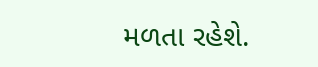મળતા રહેશે.